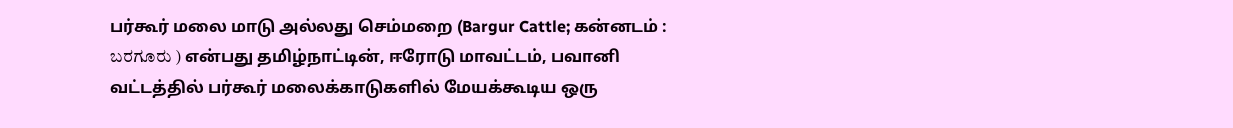பர்கூர் மலை மாடு அல்லது செம்மறை (Bargur Cattle; கன்னடம் : ಬರಗೂರು ) என்பது தமிழ்நாட்டின், ஈரோடு மாவட்டம், பவானி வட்டத்தில் பர்கூர் மலைக்காடுகளில் மேயக்கூடிய ஒரு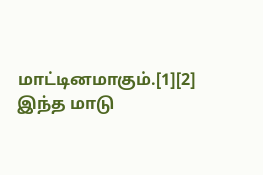மாட்டினமாகும்.[1][2] இந்த மாடு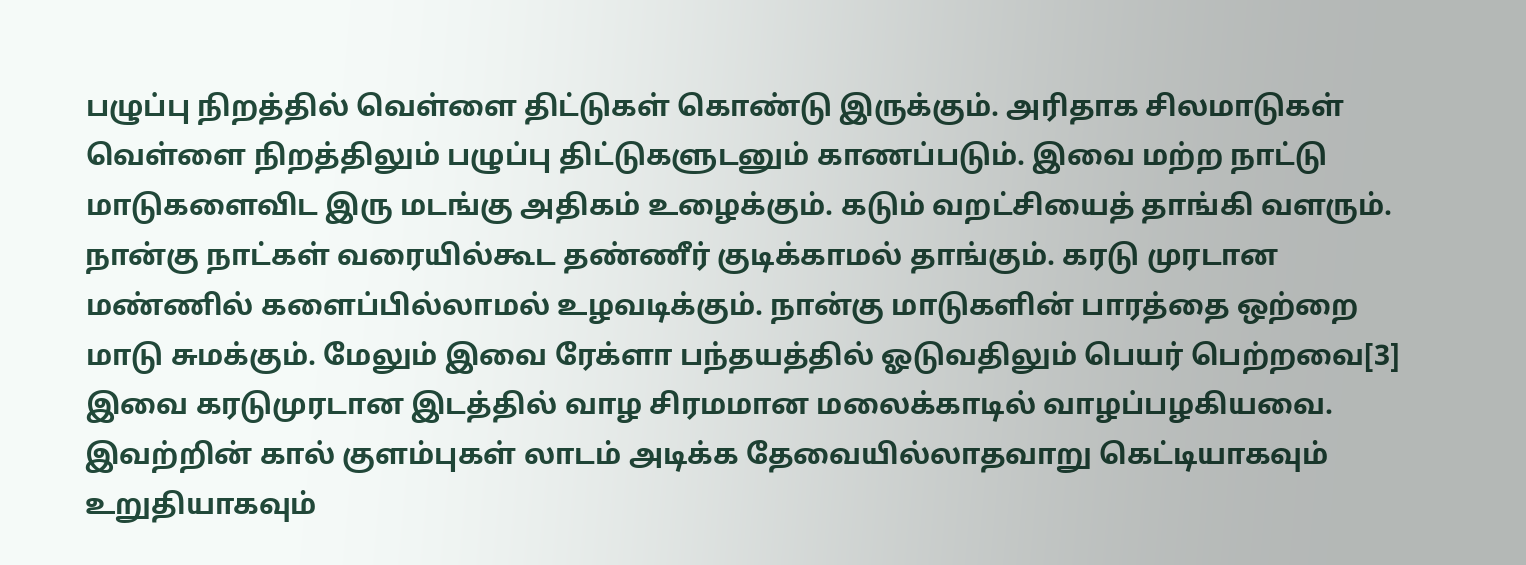பழுப்பு நிறத்தில் வெள்ளை திட்டுகள் கொண்டு இருக்கும். அரிதாக சிலமாடுகள் வெள்ளை நிறத்திலும் பழுப்பு திட்டுகளுடனும் காணப்படும். இவை மற்ற நாட்டு மாடுகளைவிட இரு மடங்கு அதிகம் உழைக்கும். கடும் வறட்சியைத் தாங்கி வளரும். நான்கு நாட்கள் வரையில்கூட தண்ணீர் குடிக்காமல் தாங்கும். கரடு முரடான மண்ணில் களைப்பில்லாமல் உழவடிக்கும். நான்கு மாடுகளின் பாரத்தை ஒற்றை மாடு சுமக்கும். மேலும் இவை ரேக்ளா பந்தயத்தில் ஓடுவதிலும் பெயர் பெற்றவை[3] இவை கரடுமுரடான இடத்தில் வாழ சிரமமான மலைக்காடில் வாழப்பழகியவை. இவற்றின் கால் குளம்புகள் லாடம் அடிக்க தேவையில்லாதவாறு கெட்டியாகவும் உறுதியாகவும்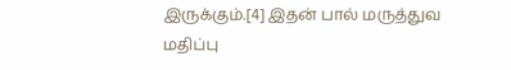இருக்கும்.[4] இதன் பால் மருத்துவ மதிப்பு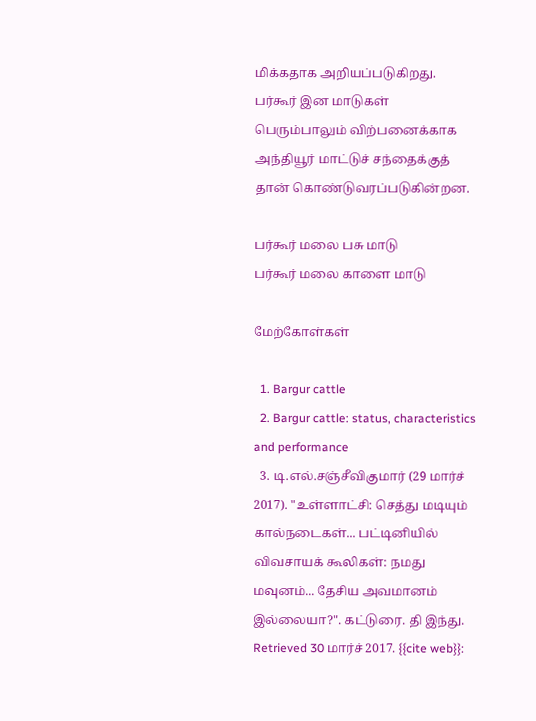மிக்கதாக அறியப்படுகிறது. பர்கூர் இன மாடுகள் பெரும்பாலும் விற்பனைக்காக அந்தியூர் மாட்டுச் சந்தைக்குத் தான் கொண்டுவரப்படுகின்றன.

பர்கூர் மலை பசு மாடு
பர்கூர் மலை காளை மாடு

மேற்கோள்கள்

  1. Bargur cattle
  2. Bargur cattle: status, characteristics and performance
  3. டி.எல்.சஞ்சீவிகுமார் (29 மார்ச் 2017). "உள்ளாட்சி: செத்து மடியும் கால்நடைகள்... பட்டினியில் விவசாயக் கூலிகள்: நமது மவுனம்... தேசிய அவமானம் இல்லையா?". கட்டுரை. தி இந்து. Retrieved 30 மார்ச் 2017. {{cite web}}: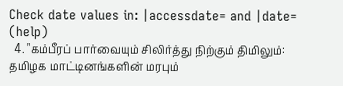Check date values in: |accessdate= and |date= (help)
  4. "கம்பீரப் பார்வையும் சிலிர்த்து நிற்கும் திமிலும்: தமிழக மாட்டினங்களின் மரபும்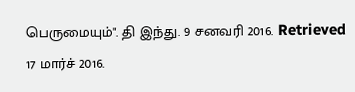பெருமையும்". தி இந்து. 9 சனவரி 2016. Retrieved 17 மார்ச் 2016.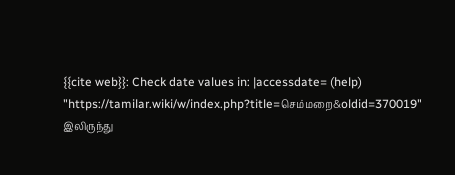{{cite web}}: Check date values in: |accessdate= (help)
"https://tamilar.wiki/w/index.php?title=செம்மறை&oldid=370019" இலிருந்து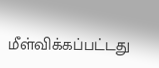மீள்விக்கப்பட்டது